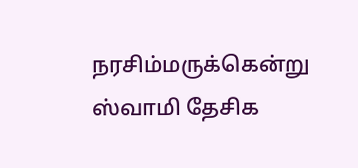நரசிம்மருக்கென்று ஸ்வாமி தேசிக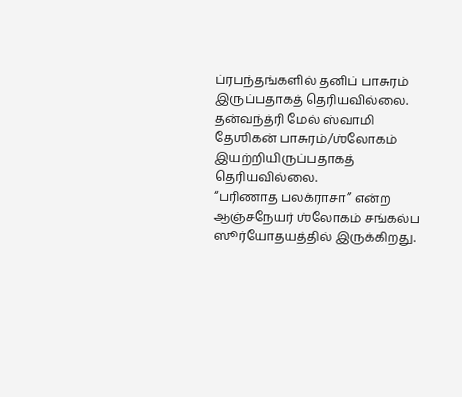ப்ரபந்தங்களில் தனிப் பாசுரம் இருப்பதாகத் தெரியவில்லை.
தன்வந்த்ரி மேல் ஸ்வாமி தேஶிகன் பாசுரம்/ஶ்லோகம் இயற்றியிருப்பதாகத் தெரியவில்லை.
“பரிணாத பலக்ராசா” என்ற ஆஞ்சநேயர் ஶ்லோகம் சங்கல்ப ஸூர்யோதயத்தில் இருக்கிறது.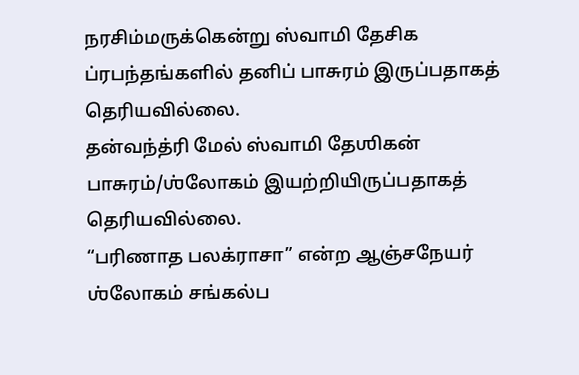நரசிம்மருக்கென்று ஸ்வாமி தேசிக ப்ரபந்தங்களில் தனிப் பாசுரம் இருப்பதாகத் தெரியவில்லை.
தன்வந்த்ரி மேல் ஸ்வாமி தேஶிகன் பாசுரம்/ஶ்லோகம் இயற்றியிருப்பதாகத் தெரியவில்லை.
“பரிணாத பலக்ராசா” என்ற ஆஞ்சநேயர் ஶ்லோகம் சங்கல்ப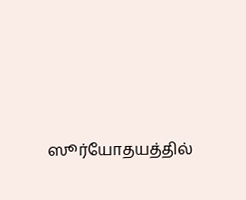ஸூர்யோதயத்தில்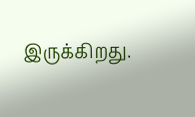இருக்கிறது.